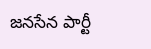జనసేన పార్టీ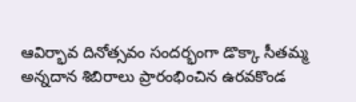ఆవిర్భావ దినోత్సవం సందర్భంగా డొక్కా సీతమ్మ అన్నదాన శిబిరాలు ప్రారంభించిన ఉరవకొండ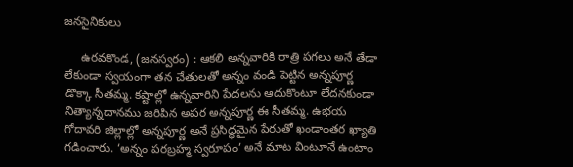జనసైనికులు

     ఉరవకొండ, (జనస్వరం) : ఆకలి అన్నవారికి రాత్రి పగలు అనే తేడా లేకుండా స్వయంగా తన చేతులతో అన్నం వండి పెట్టిన అన్నపూర్ణ డొక్కా సీతమ్మ. కష్టాల్లో ఉన్నవారిని పేదలను ఆదుకొంటూ లేదనకుండా నిత్యాన్నదానము జరిపిన అపర అన్నపూర్ణ ఈ సీతమ్మ. ఉభయ గోదావరి జిల్లాల్లో అన్నపూర్ణ అనే ప్రసిద్ధమైన పేరుతో ఖండాంతర ఖ్యాతి గడించారు. ‘అన్నం పరబ్రహ్మ స్వరూపం’ అనే మాట వింటూనే ఉంటాం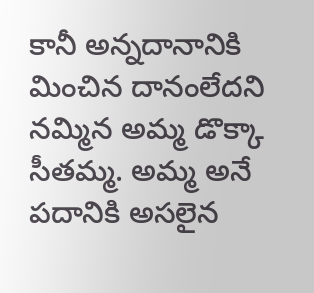కానీ అన్నదానానికి మించిన దానంలేదని నమ్మిన అమ్మ డొక్కా సీతమ్మ. అమ్మ అనే పదానికి అసలైన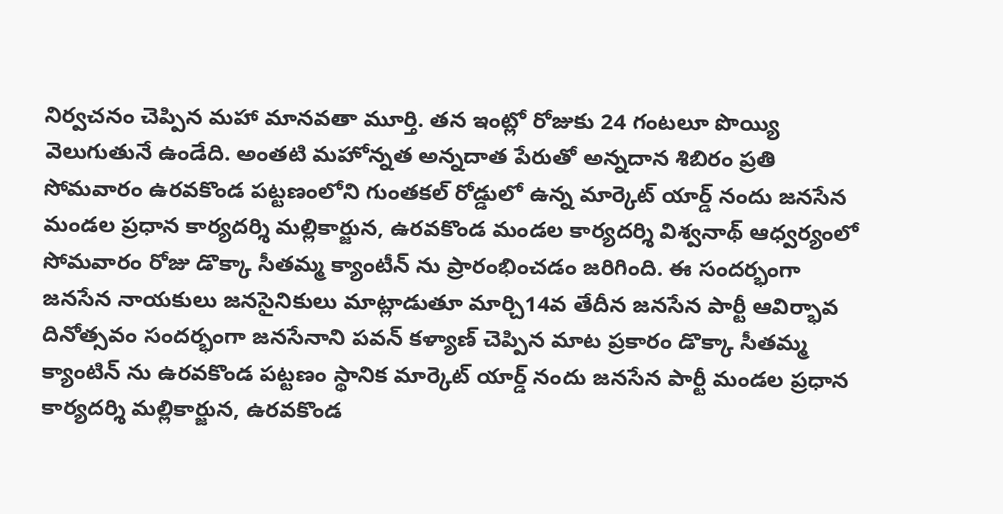నిర్వచనం చెప్పిన మహా మానవతా మూర్తి. తన ఇంట్లో రోజుకు 24 గంటలూ పొయ్యి వెలుగుతునే ఉండేది. అంతటి మహోన్నత అన్నదాత పేరుతో అన్నదాన శిబిరం ప్రతి సోమవారం ఉరవకొండ పట్టణంలోని గుంతకల్ రోడ్డులో ఉన్న మార్కెట్ యార్డ్ నందు జనసేన మండల ప్రధాన కార్యదర్శి మల్లికార్జున, ఉరవకొండ మండల కార్యదర్శి విశ్వనాథ్ ఆధ్వర్యంలో సోమవారం రోజు డొక్కా సీతమ్మ క్యాంటీన్ ను ప్రారంభించడం జరిగింది. ఈ సందర్భంగా జనసేన నాయకులు జనసైనికులు మాట్లాడుతూ మార్చి14వ తేదీన జనసేన పార్టీ ఆవిర్భావ దినోత్సవం సందర్భంగా జనసేనాని పవన్ కళ్యాణ్ చెప్పిన మాట ప్రకారం డొక్కా సీతమ్మ క్యాంటిన్ ను ఉరవకొండ పట్టణం స్థానిక మార్కెట్ యార్డ్ నందు జనసేన పార్టీ మండల ప్రధాన కార్యదర్శి మల్లికార్జున, ఉరవకొండ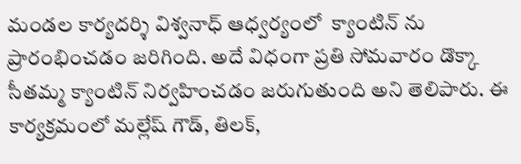మండల కార్యదర్శి విశ్వనాధ్ ఆధ్వర్యంలో  క్యాంటిన్ ను ప్రారంభించడం జరిగింది. అదే విధంగా ప్రతి సోమవారం డొక్కా సీతమ్మ క్యాంటిన్ నిర్వహించడం జరుగుతుంది అని తెలిపారు. ఈ కార్యక్రమంలో మల్లేష్ గౌడ్, తిలక్,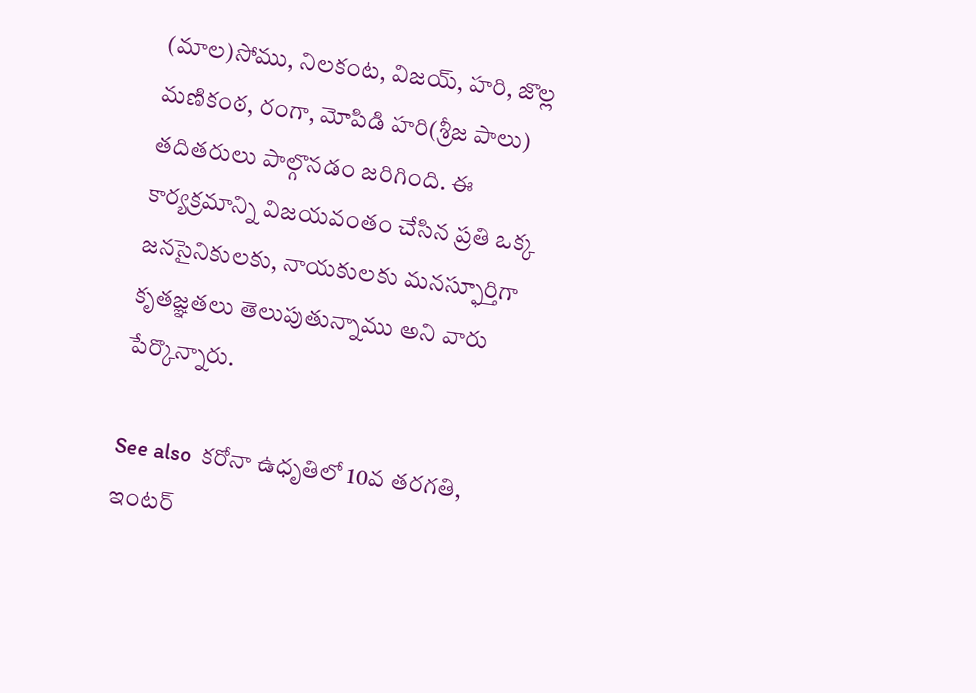(మాల)సోము, నిలకంట, విజయ్, హరి, జొల్ల మణికంఠ, రంగా, మోపిడి హరి(శ్రీజ పాలు) తదితరులు పాల్గొనడం జరిగింది. ఈ కార్యక్రమాన్ని విజయవంతం చేసిన ప్రతి ఒక్క జనసైనికులకు, నాయకులకు మనస్ఫూర్తిగా కృతజ్ఞతలు తెలుపుతున్నాము అని వారు పేర్కొన్నారు.

See also  కరోనా ఉధృతిలో 10వ తరగతి, ఇంటర్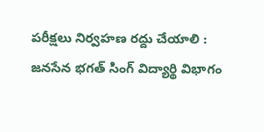పరీక్షలు నిర్వహణ రద్దు చేయాలి : జనసేన భగత్ సింగ్ విద్యార్థి విభాగం